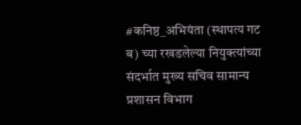#कनिष्ठ_अभियंता (स्थापत्य गट ब) च्या रखडलेल्या नियुक्त्यांच्या संदर्भात मुख्य सचिव सामान्य प्रशासन विभाग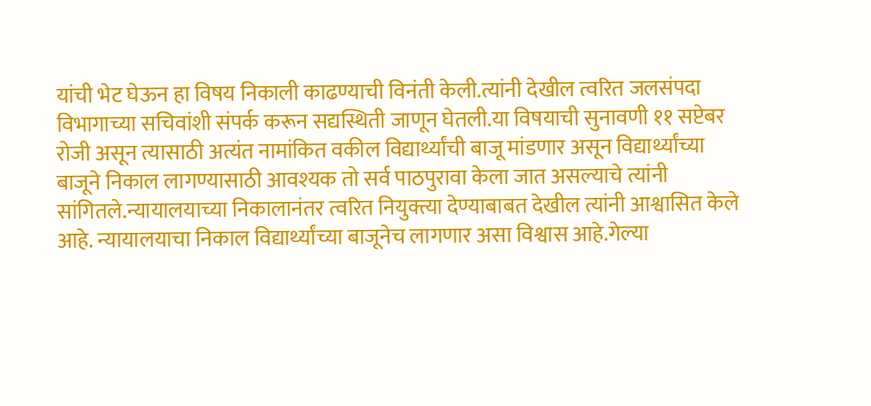यांची भेट घेऊन हा विषय निकाली काढण्याची विनंती केली.त्यांनी देखील त्वरित जलसंपदा विभागाच्या सचिवांशी संपर्क करून सद्यस्थिती जाणून घेतली.या विषयाची सुनावणी ११ सप्टेबर रोजी असून त्यासाठी अत्यंत नामांकित वकील विद्यार्थ्यांची बाजू मांडणार असून विद्यार्थ्यांच्या बाजूने निकाल लागण्यासाठी आवश्यक तो सर्व पाठपुरावा केला जात असल्याचे त्यांनी सांगितले.न्यायालयाच्या निकालानंतर त्वरित नियुक्त्या देण्याबाबत देखील त्यांनी आश्वासित केले आहे. न्यायालयाचा निकाल विद्यार्थ्यांच्या बाजूनेच लागणार असा विश्वास आहे.गेल्या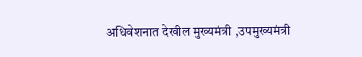अधिवेशनात देखील मुख्यमंत्री ,उपमुख्यमंत्री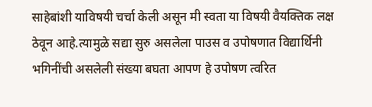साहेबांशी याविषयी चर्चा केली असून मी स्वता या विषयी वैयक्तिक लक्ष ठेवून आहे.त्यामुळे सद्या सुरु असलेला पाउस व उपोषणात विद्यार्थिनी भगिनींची असलेली संख्या बघता आपण हे उपोषण त्वरित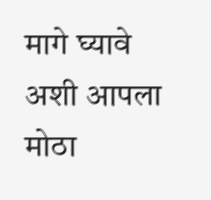मागे घ्यावे अशी आपला मोठा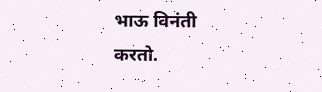भाऊ विनंती करतो.